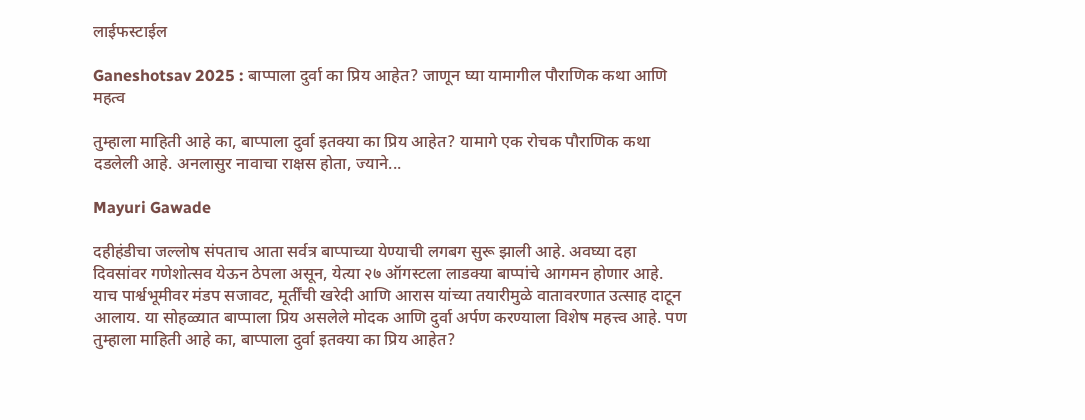लाईफस्टाईल

Ganeshotsav 2025 : बाप्पाला दुर्वा का प्रिय आहेत? जाणून घ्या यामागील पौराणिक कथा आणि महत्व

तुम्हाला माहिती आहे का, बाप्पाला दुर्वा इतक्या का प्रिय आहेत? यामागे एक रोचक पौराणिक कथा दडलेली आहे. अनलासुर नावाचा राक्षस होता, ज्याने...

Mayuri Gawade

दहीहंडीचा जल्लोष संपताच आता सर्वत्र बाप्पाच्या येण्याची लगबग सुरू झाली आहे. अवघ्या दहा दिवसांवर गणेशोत्सव येऊन ठेपला असून, येत्या २७ ऑगस्टला लाडक्या बाप्पांचे आगमन होणार आहे. याच पार्श्वभूमीवर मंडप सजावट, मूर्तींची खरेदी आणि आरास यांच्या तयारीमुळे वातावरणात उत्साह दाटून आलाय. या सोहळ्यात बाप्पाला प्रिय असलेले मोदक आणि दुर्वा अर्पण करण्याला विशेष महत्त्व आहे. पण तुम्हाला माहिती आहे का, बाप्पाला दुर्वा इतक्या का प्रिय आहेत?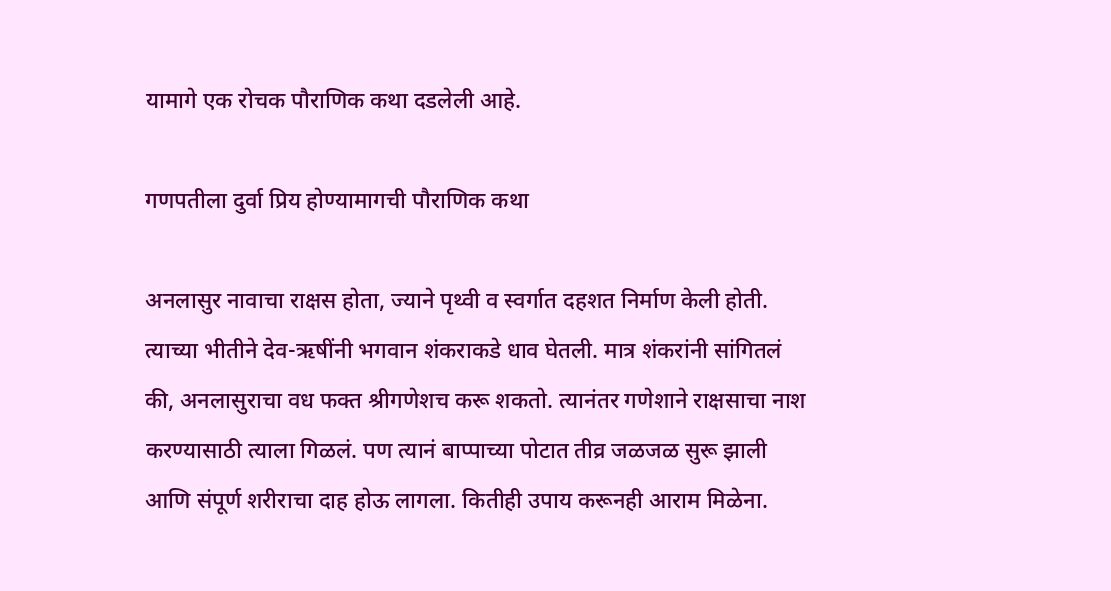यामागे एक रोचक पौराणिक कथा दडलेली आहे.

गणपतीला दुर्वा प्रिय होण्यामागची पौराणिक कथा

अनलासुर नावाचा राक्षस होता, ज्याने पृथ्वी व स्वर्गात दहशत निर्माण केली होती. त्याच्या भीतीने देव-ऋषींनी भगवान शंकराकडे धाव घेतली. मात्र शंकरांनी सांगितलं की, अनलासुराचा वध फक्त श्रीगणेशच करू शकतो. त्यानंतर गणेशाने राक्षसाचा नाश करण्यासाठी त्याला गिळलं. पण त्यानं बाप्पाच्या पोटात तीव्र जळजळ सुरू झाली आणि संपूर्ण शरीराचा दाह होऊ लागला. कितीही उपाय करूनही आराम मिळेना.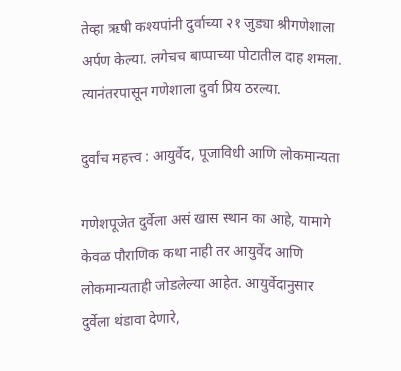तेव्हा ऋषी कश्यपांनी दुर्वाच्या २१ जुड्या श्रीगणेशाला अर्पण केल्या. लगेचच बाप्पाच्या पोटातील दाह शमला. त्यानंतरपासून गणेशाला दुर्वा प्रिय ठरल्या.

दुर्वांच महत्त्व : आयुर्वेद, पूजाविधी आणि लोकमान्यता

गणेशपूजेत दुर्वेला असं खास स्थान का आहे, यामागे केवळ पौराणिक कथा नाही तर आयुर्वेद आणि लोकमान्यताही जोडलेल्या आहेत. आयुर्वेदानुसार दुर्वेला थंडावा देणारे,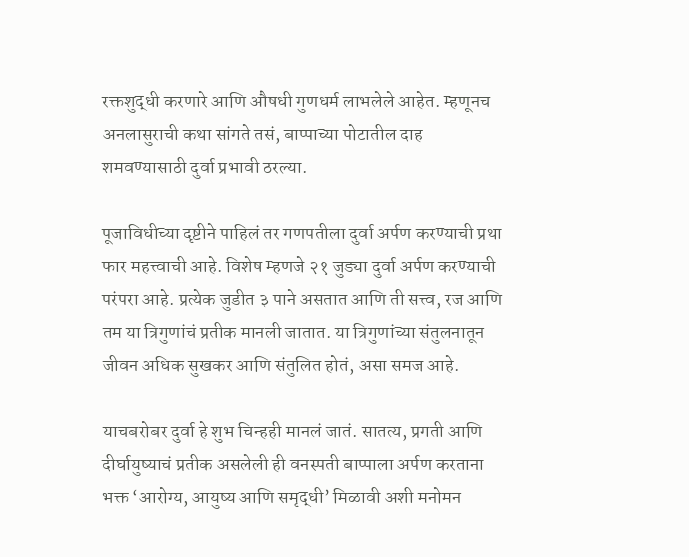रक्तशुद्धी करणारे आणि औषधी गुणधर्म लाभलेले आहेत. म्हणूनच अनलासुराची कथा सांगते तसं, बाप्पाच्या पोटातील दाह शमवण्यासाठी दुर्वा प्रभावी ठरल्या.

पूजाविधीच्या दृष्टीने पाहिलं तर गणपतीला दुर्वा अर्पण करण्याची प्रथा फार महत्त्वाची आहे. विशेष म्हणजे २१ जुड्या दुर्वा अर्पण करण्याची परंपरा आहे. प्रत्येक जुडीत ३ पाने असतात आणि ती सत्त्व, रज आणि तम या त्रिगुणांचं प्रतीक मानली जातात. या त्रिगुणांच्या संतुलनातून जीवन अधिक सुखकर आणि संतुलित होतं, असा समज आहे.

याचबरोबर दुर्वा हे शुभ चिन्हही मानलं जातं. सातत्य, प्रगती आणि दीर्घायुष्याचं प्रतीक असलेली ही वनस्पती बाप्पाला अर्पण करताना भक्त ‘आरोग्य, आयुष्य आणि समृद्धी’ मिळावी अशी मनोमन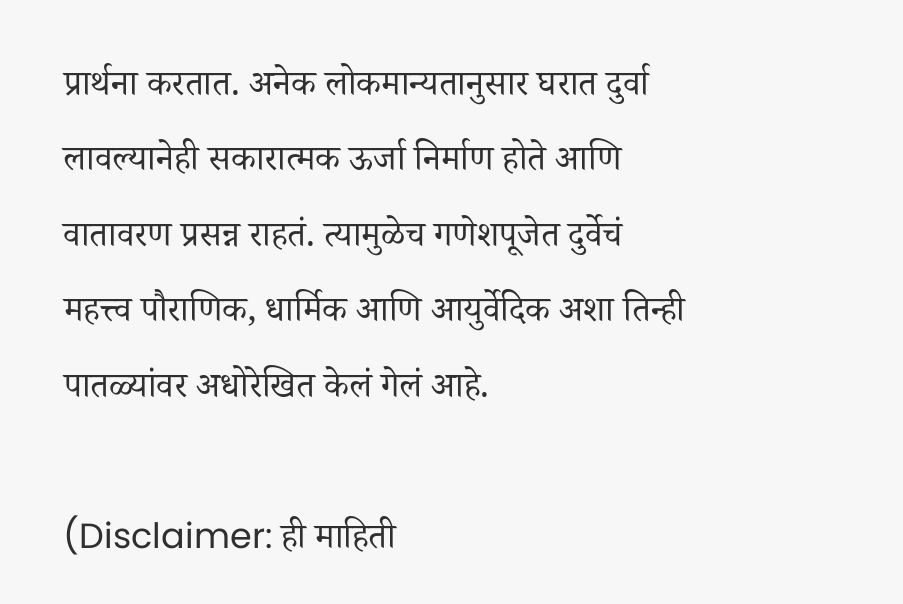प्रार्थना करतात. अनेक लोकमान्यतानुसार घरात दुर्वा लावल्यानेही सकारात्मक ऊर्जा निर्माण होते आणि वातावरण प्रसन्न राहतं. त्यामुळेच गणेशपूजेत दुर्वेचं महत्त्व पौराणिक, धार्मिक आणि आयुर्वेदिक अशा तिन्ही पातळ्यांवर अधोरेखित केलं गेलं आहे.

(Disclaimer: ही माहिती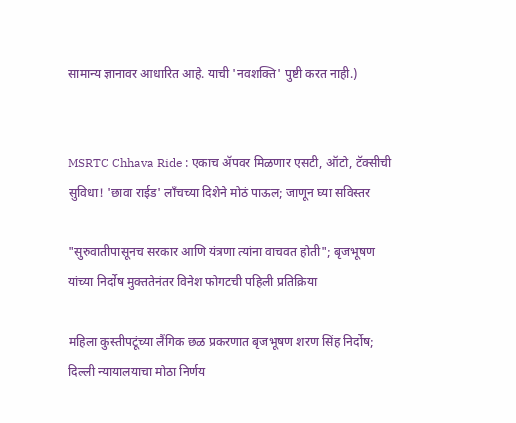सामान्य ज्ञानावर आधारित आहे. याची 'नवशक्ति' पुष्टी करत नाही.)


MSRTC Chhava Ride : एकाच ॲपवर मिळणार एसटी, ऑटो, टॅक्सीची सुविधा! 'छावा राईड' लाँचच्या दिशेने मोठं पाऊल; जाणून घ्या सविस्तर

"सुरुवातीपासूनच सरकार आणि यंत्रणा त्यांना वाचवत होती"; बृजभूषण यांच्या निर्दोष मुक्ततेनंतर विनेश फोगटची पहिली प्रतिक्रिया

महिला कुस्तीपटूंच्या लैंगिक छळ प्रकरणात बृजभूषण शरण सिंह निर्दोष; दिल्ली न्यायालयाचा मोठा निर्णय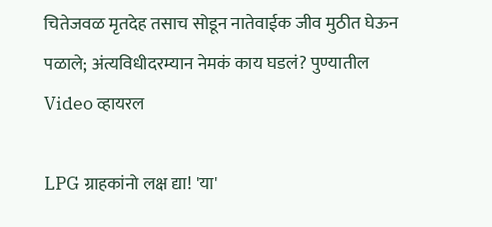चितेजवळ मृतदेह तसाच सोडून नातेवाईक जीव मुठीत घेऊन पळाले; अंत्यविधीदरम्यान नेमकं काय घडलं? पुण्यातील Video व्हायरल

LPG ग्राहकांनो लक्ष द्या! 'या'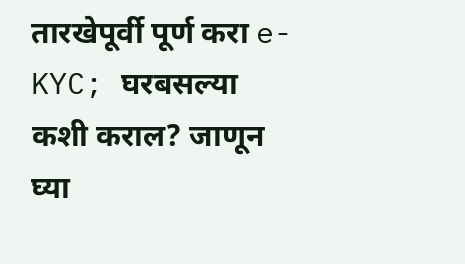तारखेपूर्वी पूर्ण करा e-KYC; घरबसल्या कशी कराल? जाणून घ्या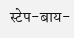स्टेप-बाय-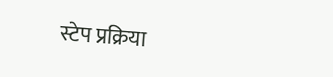स्टेप प्रक्रिया